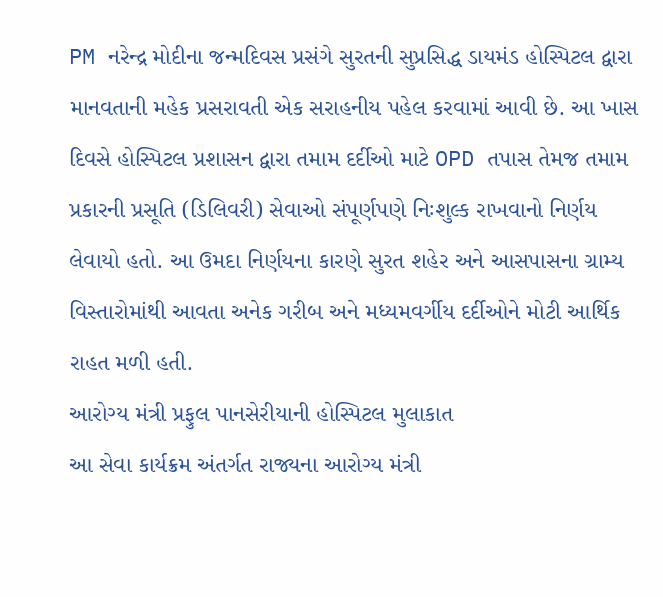PM નરેન્દ્ર મોદીના જન્મદિવસ પ્રસંગે સુરતની સુપ્રસિદ્ધ ડાયમંડ હોસ્પિટલ દ્વારા માનવતાની મહેક પ્રસરાવતી એક સરાહનીય પહેલ કરવામાં આવી છે. આ ખાસ દિવસે હોસ્પિટલ પ્રશાસન દ્વારા તમામ દર્દીઓ માટે OPD તપાસ તેમજ તમામ પ્રકારની પ્રસૂતિ (ડિલિવરી) સેવાઓ સંપૂર્ણપણે નિઃશુલ્ક રાખવાનો નિર્ણય લેવાયો હતો. આ ઉમદા નિર્ણયના કારણે સુરત શહેર અને આસપાસના ગ્રામ્ય વિસ્તારોમાંથી આવતા અનેક ગરીબ અને મધ્યમવર્ગીય દર્દીઓને મોટી આર્થિક રાહત મળી હતી.
આરોગ્ય મંત્રી પ્રફુલ પાનસેરીયાની હોસ્પિટલ મુલાકાત
આ સેવા કાર્યક્રમ અંતર્ગત રાજ્યના આરોગ્ય મંત્રી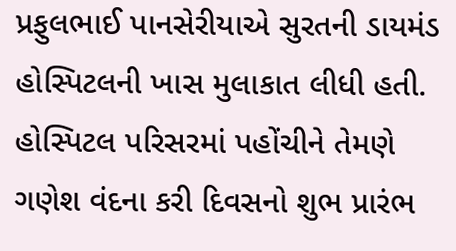પ્રફુલભાઈ પાનસેરીયાએ સુરતની ડાયમંડ હોસ્પિટલની ખાસ મુલાકાત લીધી હતી. હોસ્પિટલ પરિસરમાં પહોંચીને તેમણે ગણેશ વંદના કરી દિવસનો શુભ પ્રારંભ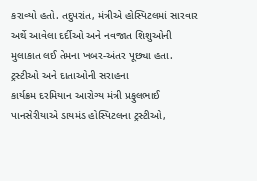કરાવ્યો હતો. તદુપરાંત, મંત્રીએ હોસ્પિટલમાં સારવાર અર્થે આવેલા દર્દીઓ અને નવજાત શિશુઓની મુલાકાત લઈ તેમના ખબર-અંતર પૂછ્યા હતા.
ટ્રસ્ટીઓ અને દાતાઓની સરાહના
કાર્યક્રમ દરમિયાન આરોગ્ય મંત્રી પ્રફુલભાઈ પાનસેરીયાએ ડાયમંડ હોસ્પિટલના ટ્રસ્ટીઓ,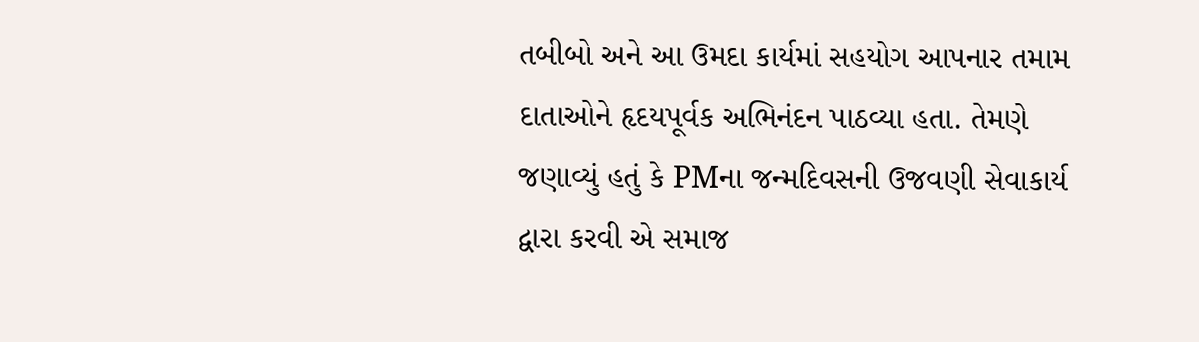તબીબો અને આ ઉમદા કાર્યમાં સહયોગ આપનાર તમામ દાતાઓને હૃદયપૂર્વક અભિનંદન પાઠવ્યા હતા. તેમણે જણાવ્યું હતું કે PMના જન્મદિવસની ઉજવણી સેવાકાર્ય દ્વારા કરવી એ સમાજ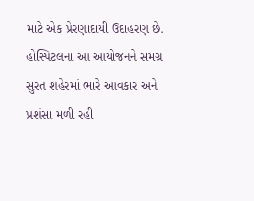માટે એક પ્રેરણાદાયી ઉદાહરણ છે. હોસ્પિટલના આ આયોજનને સમગ્ર સુરત શહેરમાં ભારે આવકાર અને પ્રશંસા મળી રહી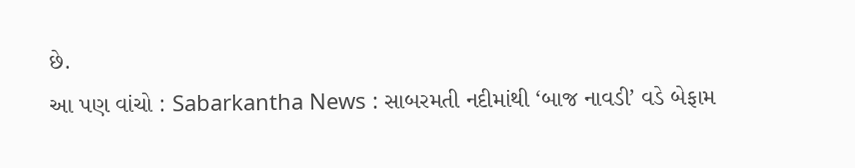છે.
આ પણ વાંચો : Sabarkantha News : સાબરમતી નદીમાંથી ‘બાજ નાવડી’ વડે બેફામ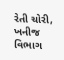રેતી ચોરી, ખનીજ વિભાગ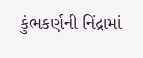કુંભકર્ણની નિંદ્રામાં